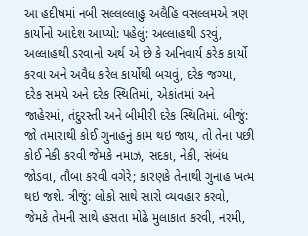આ હદીષમાં નબી સલ્લલ્લાહુ અલૈહિ વસલ્લમએ ત્રણ કાર્યોનો આદેશ આપ્યો: પહેલું: અલ્લાહથી ડરવું, અલ્લાહથી ડરવાનો અર્થ એ છે કે અનિવાર્ય કરેક કાર્યો કરવા અને અવૈધ કરેલ કાર્યોથી બચવું, દરેક જગ્યા, દરેક સમયે અને દરેક સ્થિતિમાં, એકાંતમાં અને જાહેરમાં, તંદુરસ્તી અને બીમીરી દરેક સ્થિતિમાં. બીજું: જો તમારાથી કોઈ ગુનાહનું કામ થઇ જાય, તો તેના પછી કોઈ નેકી કરવી જેમકે નમાઝ, સદકા, નેકી, સંબંધ જોડવા, તૌબા કરવી વગેરે; કારણકે તેનાથી ગુનાહ ખત્મ થઇ જશે. ત્રીજું: લોકો સાથે સારો વ્યવહાર કરવો, જેમકે તેમની સાથે હસતા મોઢે મુલાકાત કરવી, નરમી,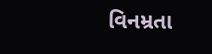વિનમ્રતા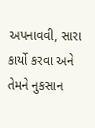અપનાવવી, સારા કાર્યો કરવા અને તેમને નુકસાન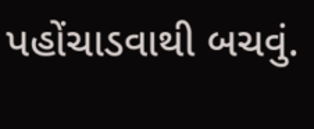પહોંચાડવાથી બચવું.